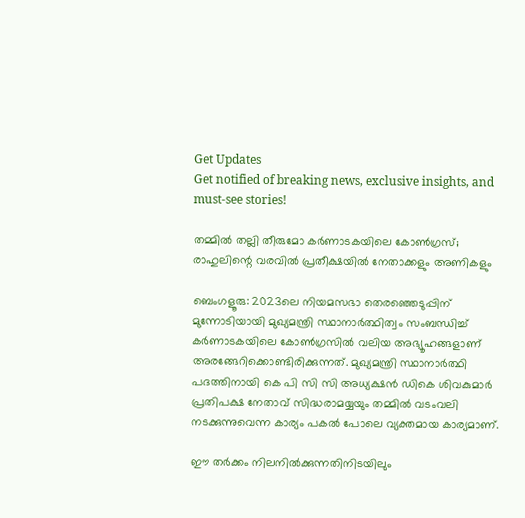Get Updates
Get notified of breaking news, exclusive insights, and must-see stories!

തമ്മില്‍ തല്ലി തീരുമോ കർണാടകയിലെ കോണ്‍ഗ്രസ്; രാഹുലിന്റെ വരവില്‍ പ്രതീക്ഷയില്‍ നേതാക്കളും അണികളും

ബെംഗളൂരു: 2023ലെ നിയമസഭാ തെരഞ്ഞെടുപ്പിന് മുന്നോടിയായി മുഖ്യമന്ത്രി സ്ഥാനാർത്ഥിത്വം സംബന്ധിച്ച് കർണാടകയിലെ കോണ്‍ഗ്രസില്‍ വലിയ അഭ്യൂഹങ്ങളാണ് അരങ്ങേറിക്കൊണ്ടിരിക്കുന്നത്. മുഖ്യമന്ത്രി സ്ഥാനാർത്ഥി പദത്തിനായി കെ പി സി സി അധ്യക്ഷന്‍ ഡികെ ശിവകുമാർ പ്രതിപക്ഷ നേതാവ് സിദ്ധരാമയ്യയും തമ്മില്‍ വടംവലി നടക്കുന്നുവെന്ന കാര്യം പകല്‍ പോലെ വ്യക്തമായ കാര്യമാണ്.

ഈ തർക്കം നിലനില്‍ക്കുന്നതിനിടയിലും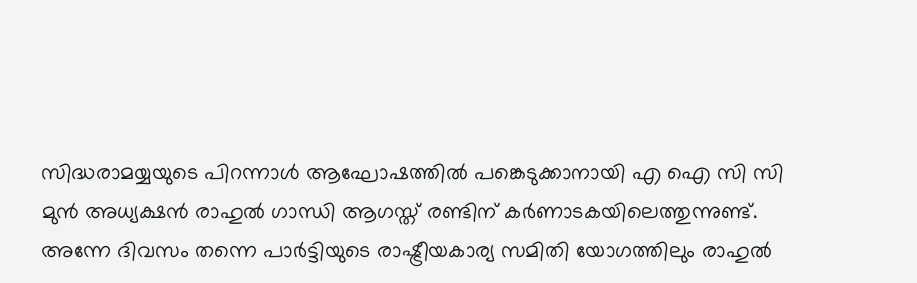സിദ്ധരാമയ്യയുടെ പിറന്നാൾ ആഘോഷത്തിൽ പങ്കെടുക്കാനായി എ ഐ സി സി മുന്‍ അധ്യക്ഷന്‍ രാഹുൽ ഗാന്ധി ആഗസ്ത് രണ്ടിന് കർണാടകയിലെത്തുന്നുണ്ട്. അന്നേ ദിവസം തന്നെ പാർട്ടിയുടെ രാഷ്ട്രീയകാര്യ സമിതി യോഗത്തിലും രാഹുല്‍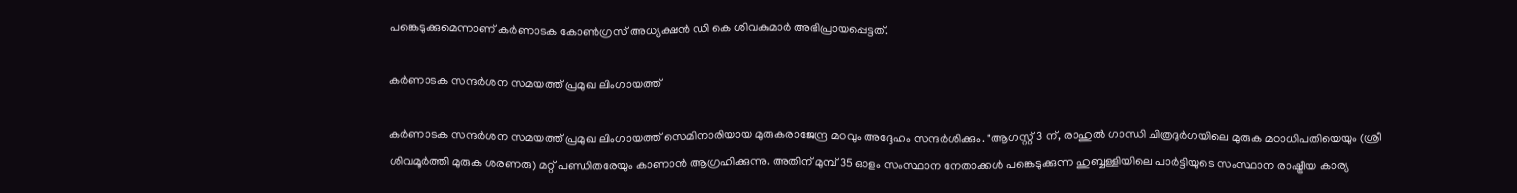പങ്കെടുക്കുമെന്നാണ് കർണാടക കോൺഗ്രസ് അധ്യക്ഷൻ ഡി കെ ശിവകുമാർ അഭിപ്രായപ്പെട്ടത്.

കർണാടക സന്ദർശന സമയത്ത് പ്രമുഖ ലിംഗായത്ത്

കർണാടക സന്ദർശന സമയത്ത് പ്രമുഖ ലിംഗായത്ത് സെമിനാരിയായ മുരുകരാജേന്ദ്ര മഠവും അദ്ദേഹം സന്ദർശിക്കും. "ആഗസ്റ്റ് 3 ന്, രാഹുൽ ഗാന്ധി ചിത്രദുർഗയിലെ മുരുക മഠാധിപതിയെയും (ശ്രീ ശിവമൂർത്തി മുരുക ശരണരു) മറ്റ് പണ്ഡിതരേയും കാണാൻ ആഗ്രഹിക്കുന്നു. അതിന് മുമ്പ് 35 ഓളം സംസ്ഥാന നേതാക്കള്‍ പങ്കെടുക്കുന്ന ഹുബ്ബള്ളിയിലെ പാർട്ടിയുടെ സംസ്ഥാന രാഷ്ട്രീയ കാര്യ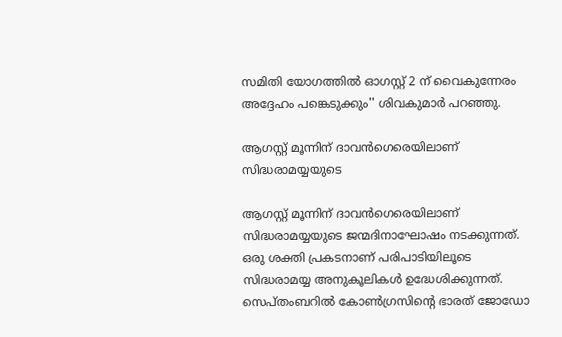സമിതി യോഗത്തിൽ ഓഗസ്റ്റ് 2 ന് വൈകുന്നേരം അദ്ദേഹം പങ്കെടുക്കും'' ശിവകുമാർ പറഞ്ഞു.

ആഗസ്റ്റ് മൂന്നിന് ദാവൻഗെരെയിലാണ് സിദ്ധരാമയ്യയുടെ

ആഗസ്റ്റ് മൂന്നിന് ദാവൻഗെരെയിലാണ് സിദ്ധരാമയ്യയുടെ ജന്മദിനാഘോഷം നടക്കുന്നത്. ഒരു ശക്തി പ്രകടനാണ് പരിപാടിയിലൂടെ സിദ്ധരാമയ്യ അനുകൂലികള്‍ ഉദ്ധേശിക്കുന്നത്. സെപ്തംബറിൽ കോൺഗ്രസിന്റെ ഭാരത് ജോഡോ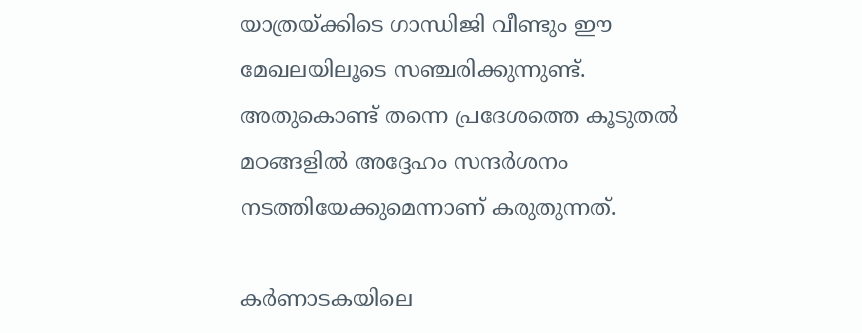യാത്രയ്ക്കിടെ ഗാന്ധിജി വീണ്ടും ഈ മേഖലയിലൂടെ സഞ്ചരിക്കുന്നുണ്ട്. അതുകൊണ്ട് തന്നെ പ്രദേശത്തെ കൂടുതല്‍ മഠങ്ങളില്‍ അദ്ദേഹം സന്ദർശനം നടത്തിയേക്കുമെന്നാണ് കരുതുന്നത്.

കർണാടകയിലെ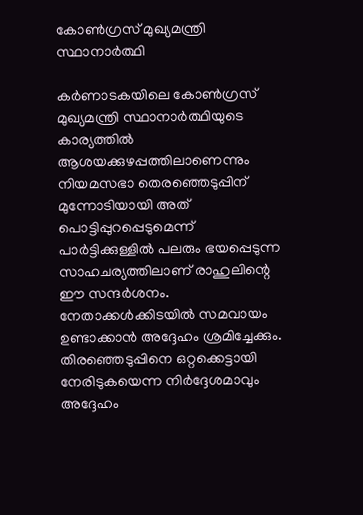കോൺഗ്രസ് മുഖ്യമന്ത്രി സ്ഥാനാർത്ഥി

കർണാടകയിലെ കോൺഗ്രസ് മുഖ്യമന്ത്രി സ്ഥാനാർത്ഥിയുടെ കാര്യത്തില്‍ ആശയക്കുഴപ്പത്തിലാണെന്നും നിയമസഭാ തെരഞ്ഞെടുപ്പിന് മുന്നോടിയായി അത് പൊട്ടിപ്പുറപ്പെടുമെന്ന് പാർട്ടിക്കുള്ളിൽ പലരും ഭയപ്പെടുന്ന സാഹചര്യത്തിലാണ് രാഹുലിന്റെ ഈ സന്ദർശനം. നേതാക്കള്‍ക്കിടയില്‍ സമവായം ഉണ്ടാക്കാന്‍ അദ്ദേഹം ശ്രമിച്ചേക്കും. തിരഞ്ഞെടുപ്പിനെ ഒറ്റക്കെട്ടായി നേരിടുകയെന്ന നിർദ്ദേശമാവും അദ്ദേഹം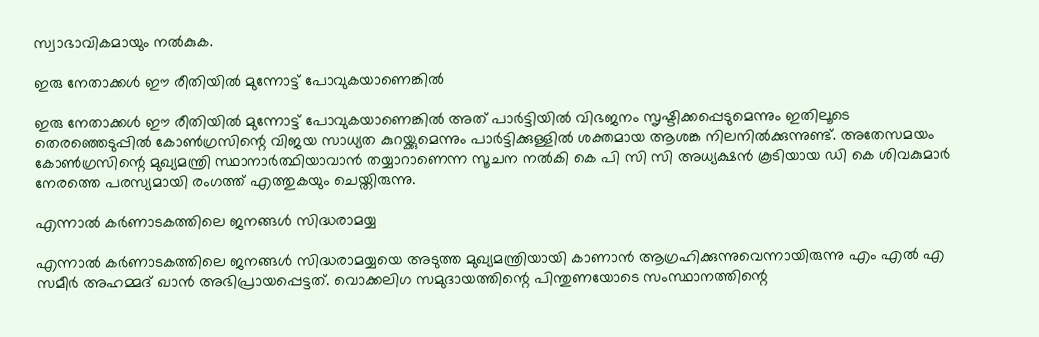സ്വാഭാവികമായും നല്‍കുക.

ഇരു നേതാക്കള്‍ ഈ രീതിയില്‍ മുന്നോട്ട് പോവുകയാണെങ്കില്‍

ഇരു നേതാക്കള്‍ ഈ രീതിയില്‍ മുന്നോട്ട് പോവുകയാണെങ്കില്‍ അത് പാർട്ടിയില്‍ വിഭജനം സൃഷ്ടിക്കപ്പെടുമെന്നും ഇതിലൂടെ തെരഞ്ഞെടുപ്പിൽ കോണ്‍ഗ്രസിന്റെ വിജയ സാധ്യത കുറയ്ക്കുമെന്നും പാർട്ടിക്കുള്ളിൽ ശക്തമായ ആശങ്ക നിലനില്‍ക്കുന്നുണ്ട്. അതേസമയം കോണ്‍ഗ്രസിന്റെ മുഖ്യമന്ത്രി സ്ഥാനാർത്ഥിയാവാന്‍ തയ്യാറാണെന്ന സൂചന നല്‍കി കെ പി സി സി അധ്യക്ഷൻ കൂടിയായ ഡി കെ ശിവകുമാർ നേരത്തെ പരസ്യമായി രംഗത്ത് എത്തുകയും ചെയ്തിരുന്നു.

എന്നാൽ കർണാടകത്തിലെ ജനങ്ങൾ സിദ്ധരാമയ്യ

എന്നാൽ കർണാടകത്തിലെ ജനങ്ങൾ സിദ്ധരാമയ്യയെ അടുത്ത മുഖ്യമന്ത്രിയായി കാണാൻ ആഗ്രഹിക്കുന്നുവെന്നായിരുന്നു എം എൽ എ സമീർ അഹമ്മദ് ഖാൻ അഭിപ്രായപ്പെട്ടത്. വൊക്കലിഗ സമുദായത്തിന്റെ പിന്തുണയോടെ സംസ്ഥാനത്തിന്റെ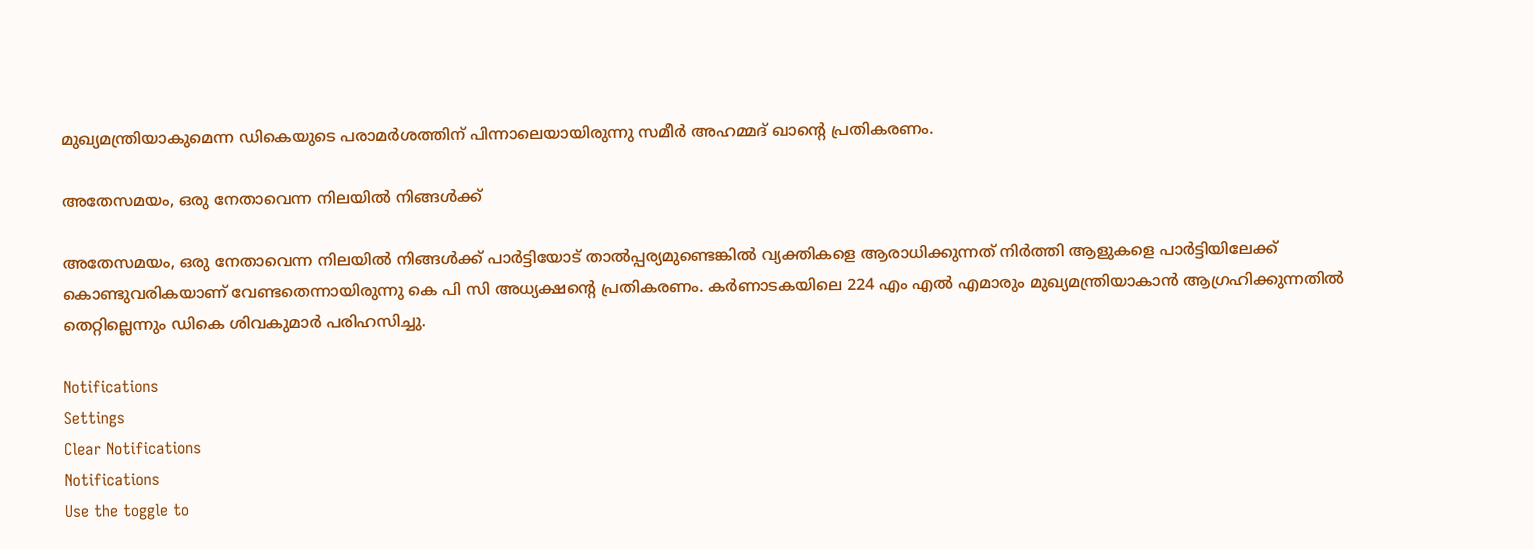മുഖ്യമന്ത്രിയാകുമെന്ന ഡികെയുടെ പരാമർശത്തിന് പിന്നാലെയായിരുന്നു സമീർ അഹമ്മദ് ഖാന്റെ പ്രതികരണം.

അതേസമയം, ഒരു നേതാവെന്ന നിലയിൽ നിങ്ങൾക്ക്

അതേസമയം, ഒരു നേതാവെന്ന നിലയിൽ നിങ്ങൾക്ക് പാർട്ടിയോട് താൽപ്പര്യമുണ്ടെങ്കിൽ വ്യക്തികളെ ആരാധിക്കുന്നത് നിർത്തി ആളുകളെ പാർട്ടിയിലേക്ക് കൊണ്ടുവരികയാണ് വേണ്ടതെന്നായിരുന്നു കെ പി സി അധ്യക്ഷന്റെ പ്രതികരണം. കർണാടകയിലെ 224 എം എൽ എമാരും മുഖ്യമന്ത്രിയാകാൻ ആഗ്രഹിക്കുന്നതിൽ തെറ്റില്ലെന്നും ഡികെ ശിവകുമാർ പരിഹസിച്ചു.

Notifications
Settings
Clear Notifications
Notifications
Use the toggle to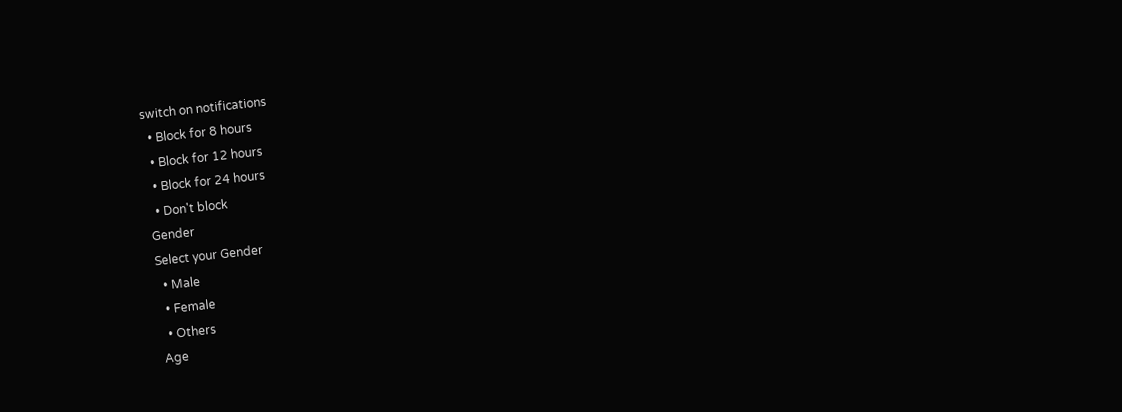switch on notifications
  • Block for 8 hours
  • Block for 12 hours
  • Block for 24 hours
  • Don't block
Gender
Select your Gender
  • Male
  • Female
  • Others
Age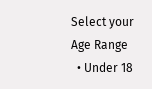Select your Age Range
  • Under 18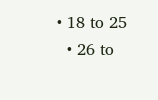• 18 to 25
  • 26 to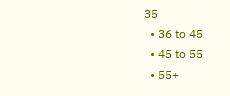35
  • 36 to 45
  • 45 to 55
  • 55+